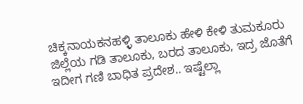ಚಿಕ್ಕನಾಯಕನಹಳ್ಳಿ ತಾಲೂಕು ಹೇಳಿ ಕೇಳಿ ತುಮಕೂರು ಜಿಲ್ಲೆಯ ಗಡಿ ತಾಲೂಕು, ಬರದ ತಾಲೂಕು, ಇದ್ರ ಜೊತೆಗೆ ಇದೀಗ ಗಣಿ ಬಾಧಿತ ಪ್ರದೇಶ.. ಇಷ್ಟೆಲ್ಲಾ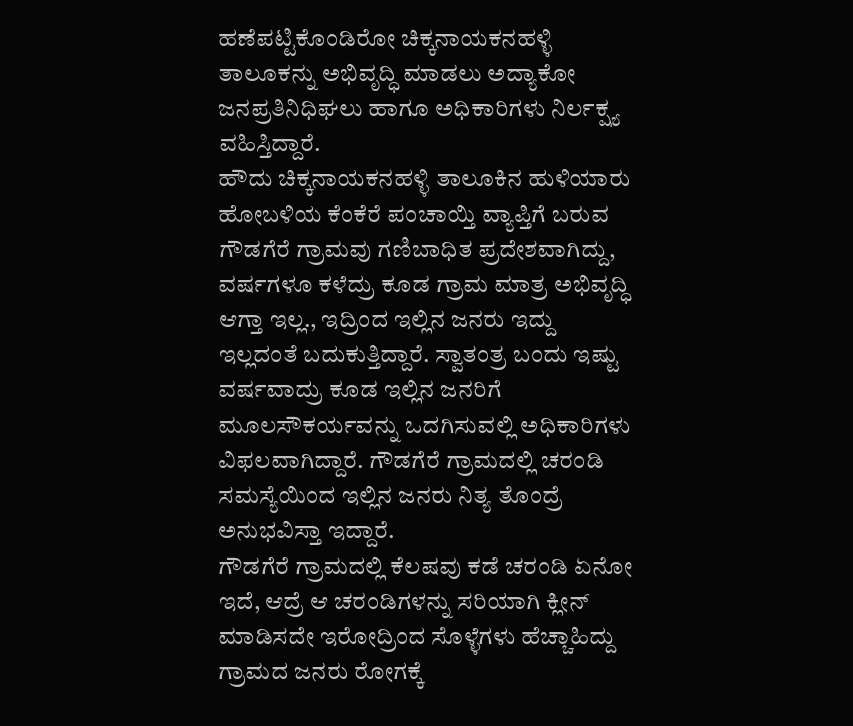ಹಣೆಪಟ್ಟಿಕೊಂಡಿರೋ ಚಿಕ್ಕನಾಯಕನಹಳ್ಳಿ ತಾಲೂಕನ್ನು ಅಭಿವೃದ್ಧಿ ಮಾಡಲು ಅದ್ಯಾಕೋ ಜನಪ್ರತಿನಿಧಿಘಲು ಹಾಗೂ ಅಧಿಕಾರಿಗಳು ನಿರ್ಲಕ್ಷ್ಯ ವಹಿಸ್ತಿದ್ದಾರೆ.
ಹೌದು ಚಿಕ್ಕನಾಯಕನಹಳ್ಳಿ ತಾಲೂಕಿನ ಹುಳಿಯಾರು ಹೋಬಳಿಯ ಕೆಂಕೆರೆ ಪಂಚಾಯ್ತಿ ವ್ಯಾಪ್ತಿಗೆ ಬರುವ ಗೌಡಗೆರೆ ಗ್ರಾಮವು ಗಣಿಬಾಧಿತ ಪ್ರದೇಶವಾಗಿದ್ದು, ವರ್ಷಗಳೂ ಕಳೆದ್ರು ಕೂಡ ಗ್ರಾಮ ಮಾತ್ರ ಅಭಿವೃದ್ಧಿ ಆಗ್ತಾ ಇಲ್ಲ., ಇದ್ರಿಂದ ಇಲ್ಲಿನ ಜನರು ಇದ್ದು ಇಲ್ಲದಂತೆ ಬದುಕುತ್ತಿದ್ದಾರೆ. ಸ್ವಾತಂತ್ರ ಬಂದು ಇಷ್ಟು ವರ್ಷವಾದ್ರು ಕೂಡ ಇಲ್ಲಿನ ಜನರಿಗೆ ಮೂಲಸೌಕರ್ಯವನ್ನು ಒದಗಿಸುವಲ್ಲಿ ಅಧಿಕಾರಿಗಳು ವಿಫಲವಾಗಿದ್ದಾರೆ. ಗೌಡಗೆರೆ ಗ್ರಾಮದಲ್ಲಿ ಚರಂಡಿ ಸಮಸ್ಯೆಯಿಂದ ಇಲ್ಲಿನ ಜನರು ನಿತ್ಯ ತೊಂದ್ರೆ ಅನುಭವಿಸ್ತಾ ಇದ್ದಾರೆ.
ಗೌಡಗೆರೆ ಗ್ರಾಮದಲ್ಲಿ ಕೆಲಷವು ಕಡೆ ಚರಂಡಿ ಏನೋ ಇದೆ, ಆದ್ರೆ ಆ ಚರಂಡಿಗಳನ್ನು ಸರಿಯಾಗಿ ಕ್ಲೀನ್ ಮಾಡಿಸದೇ ಇರೋದ್ರಿಂದ ಸೊಳ್ಳೆಗಳು ಹೆಚ್ಚಾಹಿದ್ದು ಗ್ರಾಮದ ಜನರು ರೋಗಕ್ಕೆ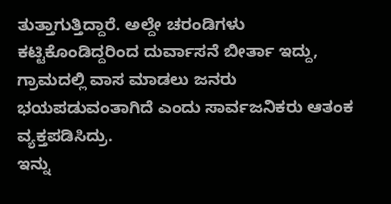ತುತ್ತಾಗುತ್ತಿದ್ದಾರೆ. ಅಲ್ದೇ ಚರಂಡಿಗಳು ಕಟ್ಟಿಕೊಂಡಿದ್ದರಿಂದ ದುರ್ವಾಸನೆ ಬೀರ್ತಾ ಇದ್ದು, ಗ್ರಾಮದಲ್ಲಿ ವಾಸ ಮಾಡಲು ಜನರು ಭಯಪಡುವಂತಾಗಿದೆ ಎಂದು ಸಾರ್ವಜನಿಕರು ಆತಂಕ ವ್ಯಕ್ತಪಡಿಸಿದ್ರು.
ಇನ್ನು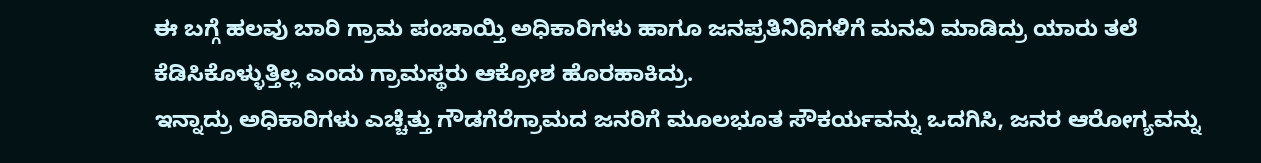ಈ ಬಗ್ಗೆ ಹಲವು ಬಾರಿ ಗ್ರಾಮ ಪಂಚಾಯ್ತಿ ಅಧಿಕಾರಿಗಳು ಹಾಗೂ ಜನಪ್ರತಿನಿಧಿಗಳಿಗೆ ಮನವಿ ಮಾಡಿದ್ರು ಯಾರು ತಲೆ ಕೆಡಿಸಿಕೊಳ್ಳುತ್ತಿಲ್ಲ ಎಂದು ಗ್ರಾಮಸ್ಥರು ಆಕ್ರೋಶ ಹೊರಹಾಕಿದ್ರು.
ಇನ್ನಾದ್ರು ಅಧಿಕಾರಿಗಳು ಎಚ್ಚೆತ್ತು ಗೌಡಗೆರೆಗ್ರಾಮದ ಜನರಿಗೆ ಮೂಲಭೂತ ಸೌಕರ್ಯವನ್ನು ಒದಗಿಸಿ, ಜನರ ಆರೋಗ್ಯವನ್ನು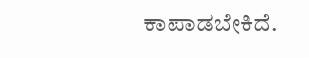ಕಾಪಾಡಬೇಕಿದೆ.